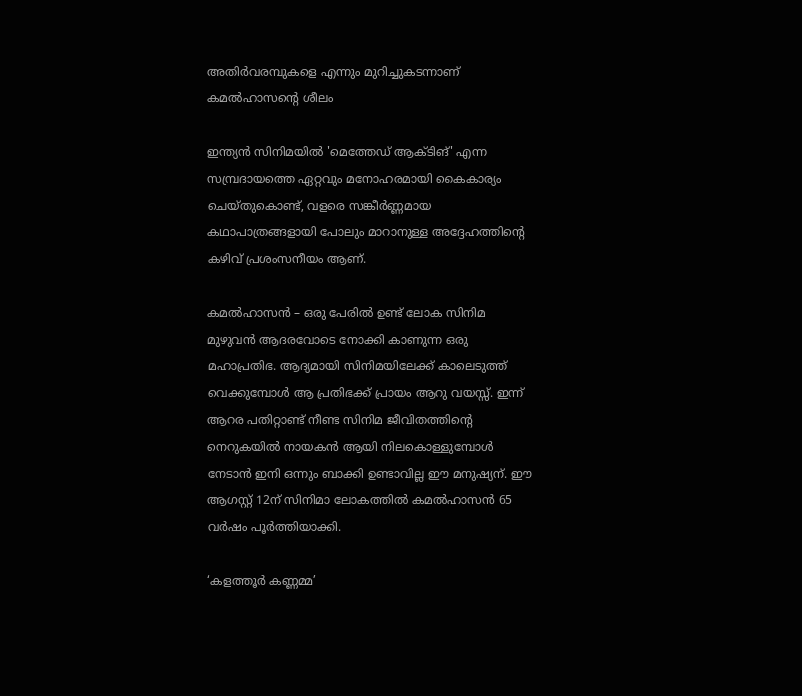അതിർവരമ്പുകളെ എന്നും മുറിച്ചുകടന്നാണ് കമൽഹാസന്റെ ശീലം

ഇന്ത്യൻ സിനിമയിൽ 'മെത്തേഡ് ആക്ടിങ്' എന്ന സമ്പ്രദായത്തെ ഏറ്റവും മനോഹരമായി കൈകാര്യം ചെയ്തുകൊണ്ട്, വളരെ സങ്കീർണ്ണമായ കഥാപാത്രങ്ങളായി പോലും മാറാനുള്ള അദ്ദേഹത്തിന്റെ കഴിവ് പ്രശംസനീയം ആണ്.

കമൽഹാസൻ – ഒരു പേരിൽ ഉണ്ട് ലോക സിനിമ മുഴുവൻ ആദരവോടെ നോക്കി കാണുന്ന ഒരു മഹാപ്രതിഭ. ആദ്യമായി സിനിമയിലേക്ക് കാലെടുത്ത് വെക്കുമ്പോൾ ആ പ്രതിഭക്ക് പ്രായം ആറു വയസ്സ്. ഇന്ന് ആറര പതിറ്റാണ്ട് നീണ്ട സിനിമ ജീവിതത്തിന്റെ നെറുകയിൽ നായകൻ ആയി നിലകൊള്ളുമ്പോൾ നേടാൻ ഇനി ഒന്നും ബാക്കി ഉണ്ടാവില്ല ഈ മനുഷ്യന്. ഈ ആഗസ്റ്റ് 12ന് സിനിമാ ലോകത്തിൽ കമൽഹാസൻ 65 വർഷം പൂർത്തിയാക്കി.

‘കളത്തൂർ കണ്ണമ്മ’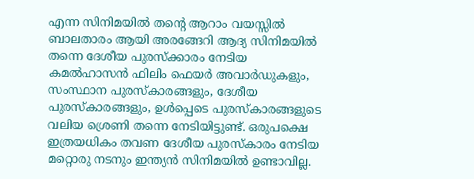എന്ന സിനിമയിൽ തന്റെ ആറാം വയസ്സിൽ ബാലതാരം ആയി അരങ്ങേറി ആദ്യ സിനിമയിൽ തന്നെ ദേശീയ പുരസ്ക്കാരം നേടിയ കമൽഹാസൻ ഫിലിം ഫെയർ അവാർഡുകളും, സംസ്ഥാന പുരസ്‌കാരങ്ങളും, ദേശീയ പുരസ്‌കാരങ്ങളും, ഉൾപ്പെടെ പുരസ്‌കാരങ്ങളുടെ വലിയ ശ്രെണി തന്നെ നേടിയിട്ടുണ്ട്. ഒരുപക്ഷെ ഇത്രയധികം തവണ ദേശീയ പുരസ്‌കാരം നേടിയ മറ്റൊരു നടനും ഇന്ത്യൻ സിനിമയിൽ ഉണ്ടാവില്ല.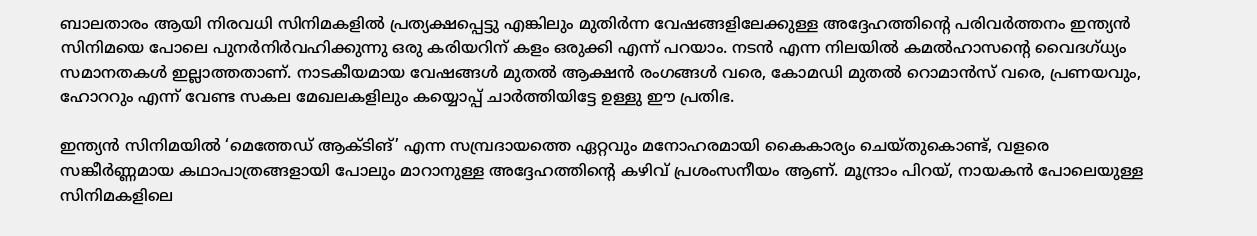ബാലതാരം ആയി നിരവധി സിനിമകളിൽ പ്രത്യക്ഷപ്പെട്ടു എങ്കിലും മുതിർന്ന വേഷങ്ങളിലേക്കുള്ള അദ്ദേഹത്തിന്റെ പരിവർത്തനം ഇന്ത്യൻ സിനിമയെ പോലെ പുനർനിർവഹിക്കുന്നു ഒരു കരിയറിന് കളം ഒരുക്കി എന്ന് പറയാം. നടൻ എന്ന നിലയിൽ കമൽഹാസന്റെ വൈദഗ്ധ്യം സമാനതകൾ ഇല്ലാത്തതാണ്. നാടകീയമായ വേഷങ്ങൾ മുതൽ ആക്ഷൻ രംഗങ്ങൾ വരെ, കോമഡി മുതൽ റൊമാൻസ് വരെ, പ്രണയവും, ഹോററും എന്ന് വേണ്ട സകല മേഖലകളിലും കയ്യൊപ്പ് ചാർത്തിയിട്ടേ ഉള്ളു ഈ പ്രതിഭ.

ഇന്ത്യൻ സിനിമയിൽ ‘മെത്തേഡ് ആക്ടിങ്’ എന്ന സമ്പ്രദായത്തെ ഏറ്റവും മനോഹരമായി കൈകാര്യം ചെയ്തുകൊണ്ട്, വളരെ സങ്കീർണ്ണമായ കഥാപാത്രങ്ങളായി പോലും മാറാനുള്ള അദ്ദേഹത്തിന്റെ കഴിവ് പ്രശംസനീയം ആണ്. മൂന്ദ്രാം പിറയ്, നായകൻ പോലെയുള്ള സിനിമകളിലെ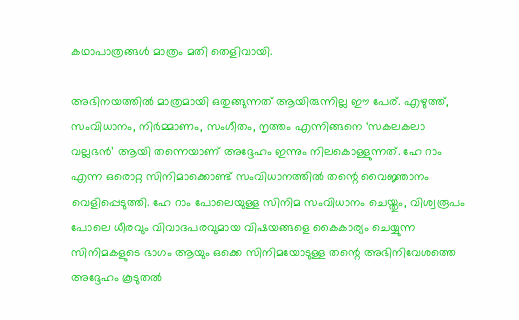കഥാപാത്രങ്ങൾ മാത്രം മതി തെളിവായി.

അഭിനയത്തിൽ മാത്രമായി ഒതുങ്ങുന്നത് ആയിരുന്നില്ല ഈ പേര്. എഴുത്ത്, സംവിധാനം, നിർമ്മാണം, സംഗീതം, നൃത്തം എന്നിങ്ങനെ ‘സകലകലാ വല്ലഭൻ’ ആയി തന്നെയാണ് അദ്ദേഹം ഇന്നും നിലകൊള്ളുന്നത്. ഹേ റാം എന്ന ഒരൊറ്റ സിനിമാക്കൊണ്ട് സംവിധാനത്തിൽ തന്റെ വൈജ്ഞാനം വെളിപ്പെടുത്തി. ഹേ റാം പോലെയുള്ള സിനിമ സംവിധാനം ചെയ്തും, വിശ്വരൂപം പോലെ ധീരവും വിവാദപരവുമായ വിഷയങ്ങളെ കൈകാര്യം ചെയ്യുന്ന സിനിമകളുടെ ഭാഗം ആയും ഒക്കെ സിനിമയോടുള്ള തന്റെ അഭിനിവേശത്തെ അദ്ദേഹം കൂടുതൽ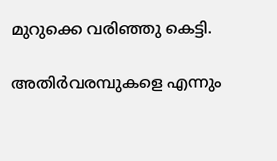മുറുക്കെ വരിഞ്ഞു കെട്ടി.

അതിർവരമ്പുകളെ എന്നും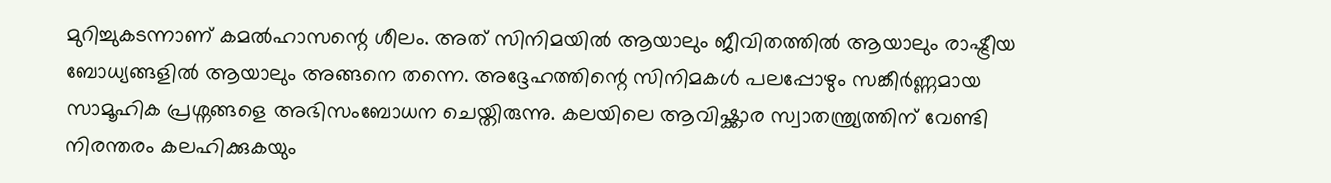മുറിച്ചുകടന്നാണ് കമൽഹാസന്റെ ശീലം. അത് സിനിമയിൽ ആയാലും ജീവിതത്തിൽ ആയാലും രാഷ്ട്രീയ ബോധ്യങ്ങളിൽ ആയാലും അങ്ങനെ തന്നെ. അദ്ദേഹത്തിന്റെ സിനിമകൾ പലപ്പോഴും സങ്കീർണ്ണമായ സാമൂഹിക പ്രശ്നങ്ങളെ അഭിസംബോധന ചെയ്തിരുന്നു. കലയിലെ ആവിഷ്ക്കാര സ്വാതന്ത്ര്യത്തിന് വേണ്ടി നിരന്തരം കലഹിക്കുകയും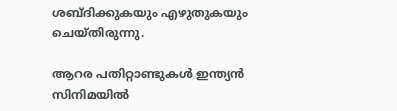ശബ്ദിക്കുകയും എഴുതുകയും ചെയ്തിരുന്നു.

ആറര പതിറ്റാണ്ടുകൾ ഇന്ത്യൻ സിനിമയിൽ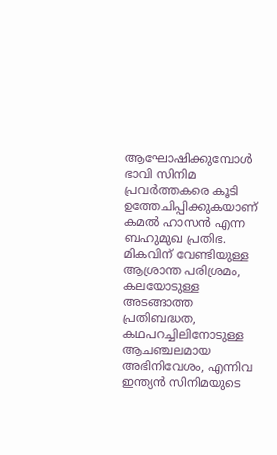ആഘോഷിക്കുമ്പോൾ ഭാവി സിനിമ പ്രവർത്തകരെ കൂടി ഉത്തേചിപ്പിക്കുകയാണ് കമൽ ഹാസൻ എന്ന ബഹുമുഖ പ്രതിഭ. മികവിന് വേണ്ടിയുള്ള ആശ്രാന്ത പരിശ്രമം, കലയോടുള്ള അടങ്ങാത്ത പ്രതിബദ്ധത, കഥപറച്ചിലിനോടുള്ള ആചഞ്ചലമായ അഭിനിവേശം, എന്നിവ ഇന്ത്യൻ സിനിമയുടെ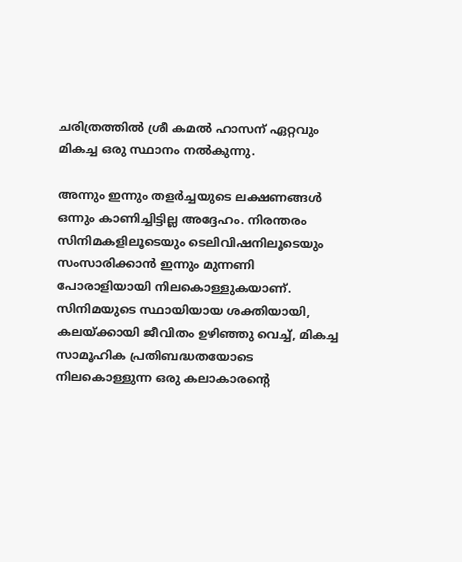ചരിത്രത്തിൽ ശ്രീ കമൽ ഹാസന് ഏറ്റവും മികച്ച ഒരു സ്ഥാനം നൽകുന്നു.

അന്നും ഇന്നും തളർച്ചയുടെ ലക്ഷണങ്ങൾ ഒന്നും കാണിച്ചിട്ടില്ല അദ്ദേഹം. നിരന്തരം സിനിമകളിലൂടെയും ടെലിവിഷനിലൂടെയും സംസാരിക്കാൻ ഇന്നും മുന്നണി പോരാളിയായി നിലകൊള്ളുകയാണ്. സിനിമയുടെ സ്ഥായിയായ ശക്തിയായി, കലയ്ക്കായി ജീവിതം ഉഴിഞ്ഞു വെച്ച്, മികച്ച സാമൂഹിക പ്രതിബദ്ധതയോടെ നിലകൊള്ളുന്ന ഒരു കലാകാരന്റെ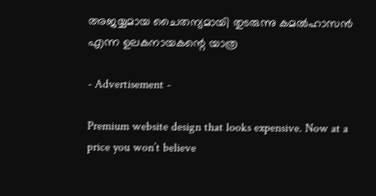അജയ്യമായ ചൈതന്യമായി തുടരുന്നു കമൽഹാസൻ എന്ന ഉലകനായകന്റെ യാത്ര

- Advertisement -

Premium website design that looks expensive. Now at a price you won’t believe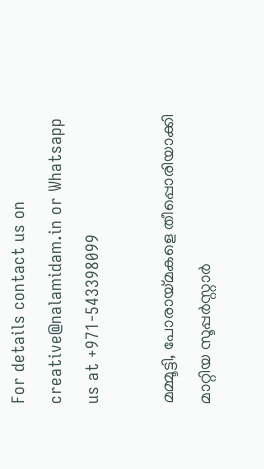For details contact us on creative@nalamidam.in or Whatsapp us at +971-543398099

മമ്മൂട്ടി, പോരായ്‌മകളെ തീപ്പൊരിയാക്കി മാറ്റിയ സൂപ്പർസ്റ്റാർ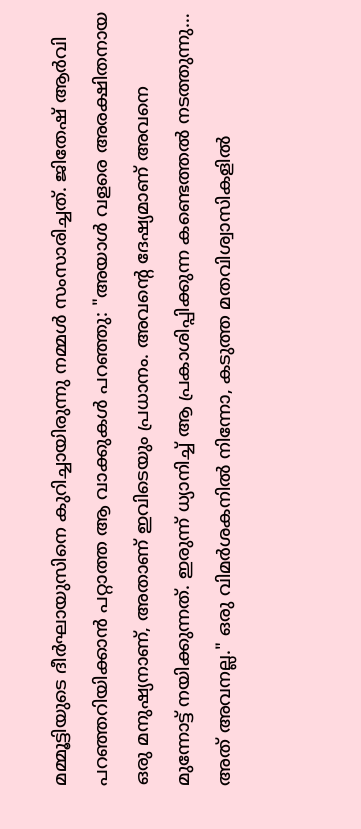മമ്മൂട്ടിയുടെ ദീർഘായുസിനെ കുറിച്ചായിരുന്നു നമ്മൾ സംസാരിച്ചത്. ജിതേഷ് ആർവി പറഞ്ഞറിയിക്കാൻ പറ്റാത്ത ആ വാക്കുകൾ പറഞ്ഞു: "അയാൾ വളരെ അരക്ഷിതനായ ഒരു മനുഷ്യനാണ്, അതാണ് ഇവിടെയും പ്രധാനം. അവൻ്റെ ദേഷ്യമാണ് അവനെ മുന്നോട്ട് നയിക്കുന്നത്. ഇരുന്ന് ധ്യാനിച്ച് ആ പ്രകാശിപ്പിക്കുന്ന കണ്ടെത്തൽ നടത്തുന്നു… അത് അവനല്ല." ഒരു വിമർശകനിൽ നിന്നോ, കടുത്ത മതവിശ്വാസികളിൽ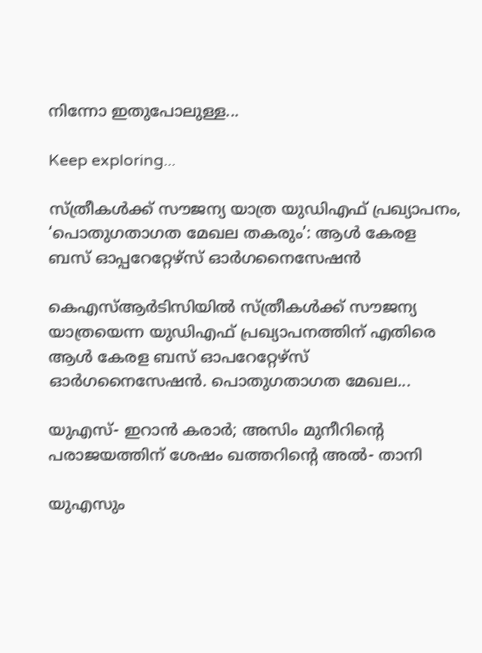നിന്നോ ഇതുപോലുള്ള...

Keep exploring...

സ്ത്രീകള്‍ക്ക് സൗജന്യ യാത്ര യുഡിഎഫ് പ്രഖ്യാപനം, ‘പൊതുഗതാഗത മേഖല തകരും’: ആൾ കേരള ബസ് ഓപ്പറേറ്റേഴ്‌സ് ഓർഗനൈസേഷൻ

കെഎസ്ആർടിസിയിൽ സ്ത്രീകള്‍ക്ക് സൗജന്യ യാത്രയെന്ന യുഡിഎഫ് പ്രഖ്യാപനത്തിന് എതിരെ ആൾ കേരള ബസ് ഓപറേറ്റേഴ്‌സ് ഓർഗനൈസേഷൻ. പൊതുഗതാഗത മേഖല...

യുഎസ്- ഇറാൻ കരാർ; അസിം മുനീറിൻ്റെ പരാജയത്തിന് ശേഷം ഖത്തറിൻ്റെ അൽ- താനി

യുഎസും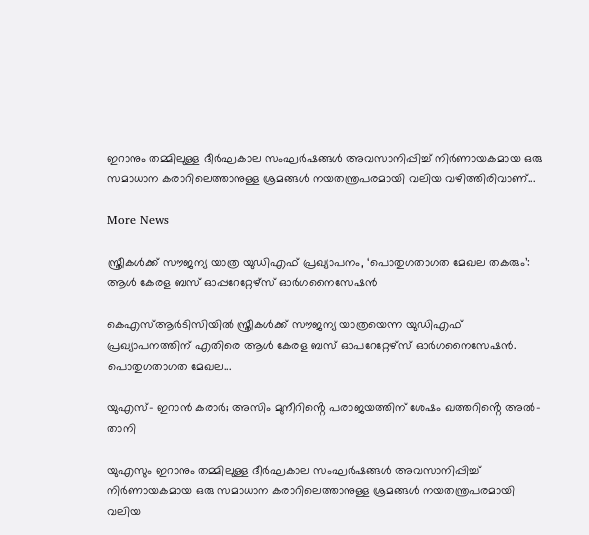ഇറാനും തമ്മിലുള്ള ദീർഘകാല സംഘർഷങ്ങൾ അവസാനിപ്പിച്ച് നിർണായകമായ ഒരു സമാധാന കരാറിലെത്താനുള്ള ശ്രമങ്ങൾ നയതന്ത്രപരമായി വലിയ വഴിത്തിരിവാണ്...

More News

സ്ത്രീകള്‍ക്ക് സൗജന്യ യാത്ര യുഡിഎഫ് പ്രഖ്യാപനം, ‘പൊതുഗതാഗത മേഖല തകരും’: ആൾ കേരള ബസ് ഓപ്പറേറ്റേഴ്‌സ് ഓർഗനൈസേഷൻ

കെഎസ്ആർടിസിയിൽ സ്ത്രീകള്‍ക്ക് സൗജന്യ യാത്രയെന്ന യുഡിഎഫ് പ്രഖ്യാപനത്തിന് എതിരെ ആൾ കേരള ബസ് ഓപറേറ്റേഴ്‌സ് ഓർഗനൈസേഷൻ. പൊതുഗതാഗത മേഖല...

യുഎസ്- ഇറാൻ കരാർ; അസിം മുനീറിൻ്റെ പരാജയത്തിന് ശേഷം ഖത്തറിൻ്റെ അൽ- താനി

യുഎസും ഇറാനും തമ്മിലുള്ള ദീർഘകാല സംഘർഷങ്ങൾ അവസാനിപ്പിച്ച് നിർണായകമായ ഒരു സമാധാന കരാറിലെത്താനുള്ള ശ്രമങ്ങൾ നയതന്ത്രപരമായി വലിയ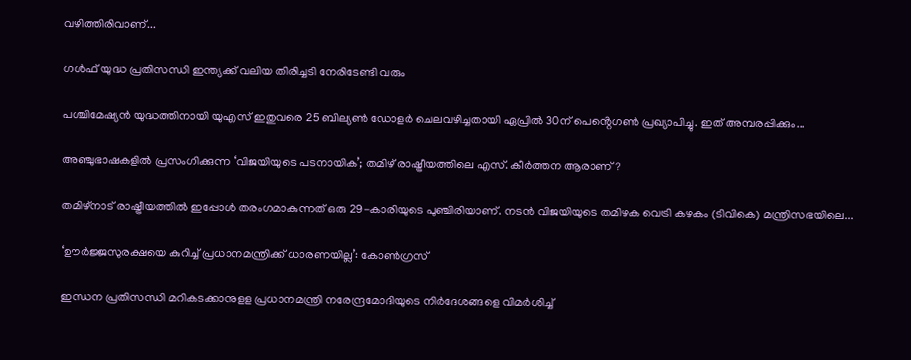വഴിത്തിരിവാണ്...

ഗൾഫ് യുദ്ധ പ്രതിസന്ധി ഇന്ത്യക്ക് വലിയ തിരിച്ചടി നേരിടേണ്ടി വരും

പശ്ചിമേഷ്യൻ യുദ്ധത്തിനായി യുഎസ് ഇതുവരെ 25 ബില്യൺ ഡോളർ ചെലവഴിച്ചതായി ഏപ്രിൽ 30ന് പെൻ്റെഗൺ പ്രഖ്യാപിച്ചു. ഇത് അമ്പരപ്പിക്കും...

അഞ്ചുഭാഷകളിൽ പ്രസംഗിക്കുന്ന ‘വിജയിയുടെ പടനായിക’; തമിഴ് രാഷ്ട്രീയത്തിലെ എസ്. കീർത്തന ആരാണ് ?

തമിഴ്‌നാട് രാഷ്ട്രീയത്തിൽ ഇപ്പോൾ തരംഗമാകുന്നത് ഒരു 29-കാരിയുടെ പുഞ്ചിരിയാണ്. നടൻ വിജയിയുടെ തമിഴക വെട്രി കഴകം (ടിവികെ) മന്ത്രിസഭയിലെ...

‘ഊർജ്ജസുരക്ഷയെ കുറിച്ച് പ്രധാനമന്ത്രിക്ക് ധാരണയില്ല’: കോൺഗ്രസ്

ഇന്ധന പ്രതിസന്ധി മറികടക്കാനുളള പ്രധാനമന്ത്രി നരേന്ദ്രമോദിയുടെ നിര്‍ദേശങ്ങളെ വിമര്‍ശിച്ച്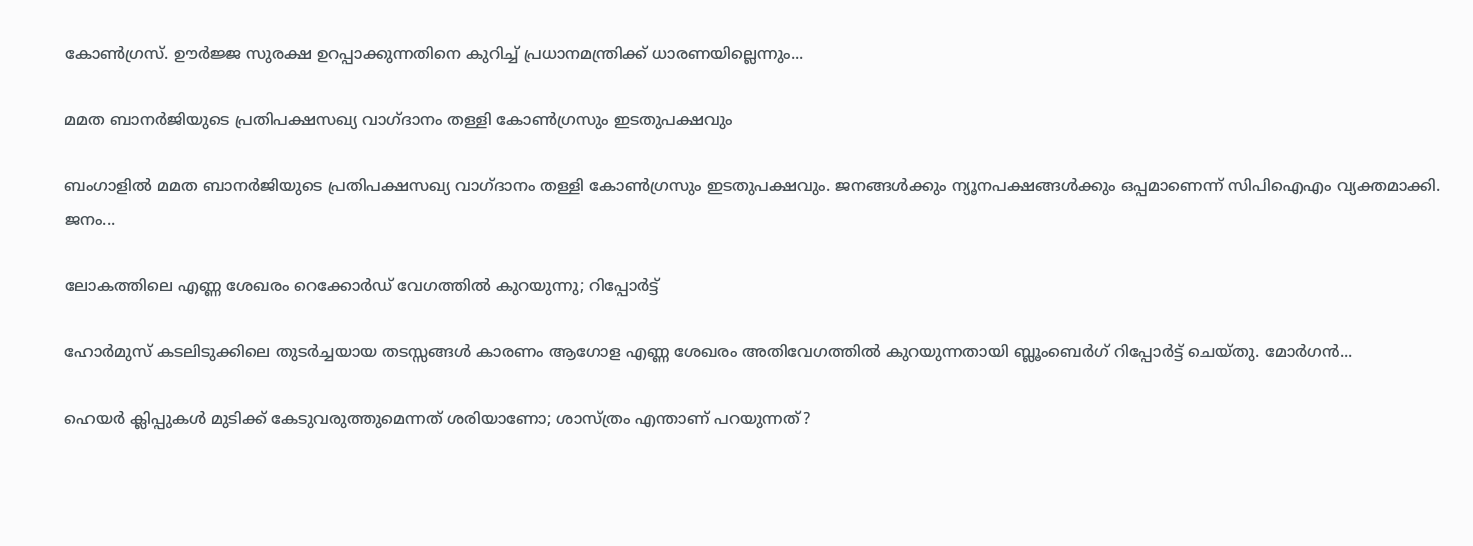കോണ്‍ഗ്രസ്. ഊര്‍ജ്ജ സുരക്ഷ ഉറപ്പാക്കുന്നതിനെ കുറിച്ച് പ്രധാനമന്ത്രിക്ക് ധാരണയില്ലെന്നും...

മമത ബാനര്‍ജിയുടെ പ്രതിപക്ഷസഖ്യ വാഗ്‌ദാനം തള്ളി കോണ്‍ഗ്രസും ഇടതുപക്ഷവും

ബംഗാളില്‍ മമത ബാനര്‍ജിയുടെ പ്രതിപക്ഷസഖ്യ വാഗ്‌ദാനം തള്ളി കോണ്‍ഗ്രസും ഇടതുപക്ഷവും. ജനങ്ങള്‍ക്കും ന്യൂനപക്ഷങ്ങള്‍ക്കും ഒപ്പമാണെന്ന് സിപിഐഎം വ്യക്തമാക്കി. ജനം...

ലോകത്തിലെ എണ്ണ ശേഖരം റെക്കോർഡ് വേഗത്തിൽ കുറയുന്നു; റിപ്പോർട്ട്

ഹോർമുസ് കടലിടുക്കിലെ തുടർച്ചയായ തടസ്സങ്ങൾ കാരണം ആഗോള എണ്ണ ശേഖരം അതിവേഗത്തിൽ കുറയുന്നതായി ബ്ലൂംബെർഗ് റിപ്പോർട്ട് ചെയ്തു. മോർഗൻ...

ഹെയർ ക്ലിപ്പുകൾ മുടിക്ക് കേടുവരുത്തുമെന്നത് ശരിയാണോ; ശാസ്ത്രം എന്താണ് പറയുന്നത്?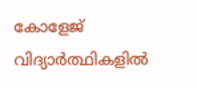കോളേജ് വിദ്യാർത്ഥികളിൽ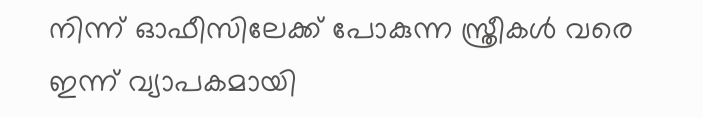നിന്ന് ഓഫീസിലേക്ക് പോകുന്ന സ്ത്രീകൾ വരെ ഇന്ന് വ്യാപകമായി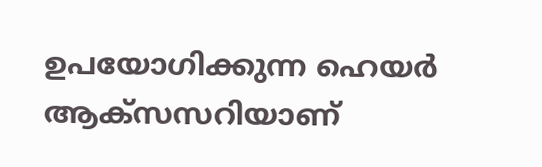ഉപയോഗിക്കുന്ന ഹെയർ ആക്സസറിയാണ്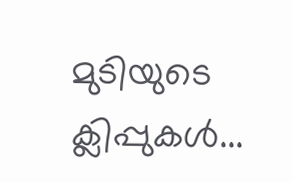മുടിയുടെ ക്ലിപ്പുകൾ...